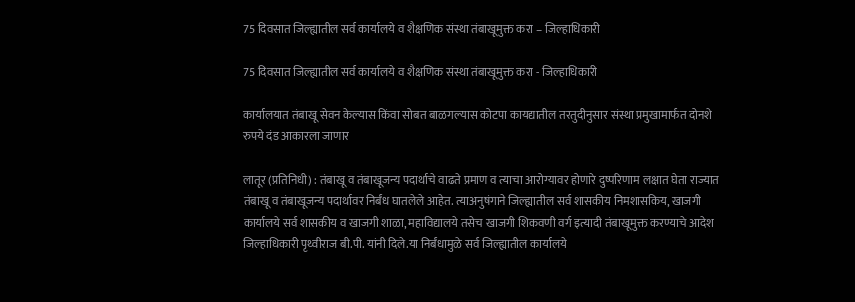75 दिवसात जिल्ह्यातील सर्व कार्यालये व शैक्षणिक संस्था तंबाखूमुक्त करा – जिल्हाधिकारी

75 दिवसात जिल्ह्यातील सर्व कार्यालये व शैक्षणिक संस्था तंबाखूमुक्त करा - जिल्हाधिकारी

कार्यालयात तंबाखू सेवन केल्यास किंवा सोबत बाळगल्यास कोटपा कायद्यातील तरतुदीनुसार संस्था प्रमुखामार्फत दोनशे रुपये दंड आकारला जाणार

लातूर (प्रतिनिधी) : तंबाखू व तंबाखूजन्य पदार्थाचे वाढते प्रमाण व त्याचा आरोग्यावर होणारे दुष्परिणाम लक्षात घेता राज्यात तंबाखू व तंबाखूजन्य पदार्थावर निर्बंध घातलेले आहेत. त्याअनुषंगाने जिल्ह्यातील सर्व शासकीय निमशासकिय, खाजगी कार्यालये सर्व शासकीय व खाजगी शाळा, महाविद्यालये तसेच खाजगी शिकवणी वर्ग इत्यादी तंबाखूमुक्त करण्याचे आदेश जिल्हाधिकारी पृथ्वीराज बी.पी. यांनी दिले.या निर्बंधामुळे सर्व जिल्ह्यातील कार्यालये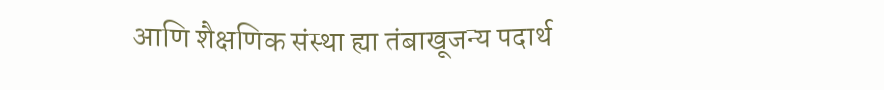आणि शैक्षणिक संस्था ह्या तंबाखूजन्य पदार्थ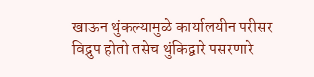खाऊन थुंकल्यामुळे कार्यालयीन परीसर विद्रुप होतो तसेच थुंकिद्वारे पसरणारे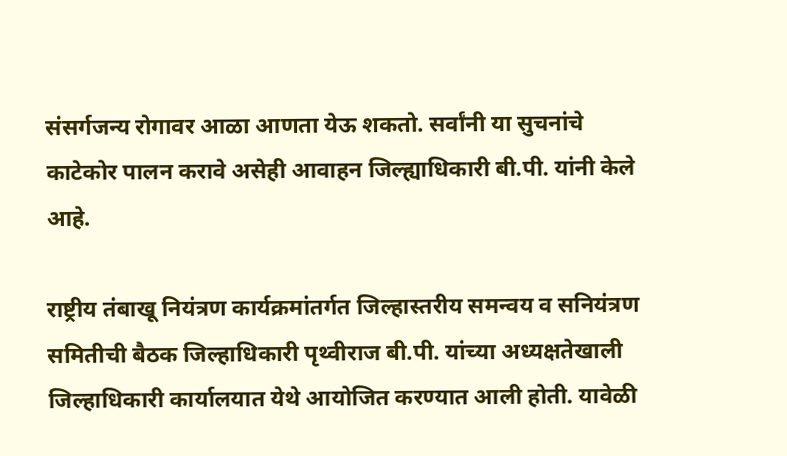संसर्गजन्य रोगावर आळा आणता येऊ शकतो. सर्वांनी या सुचनांचे काटेकोर पालन करावे असेही आवाहन जिल्ह्याधिकारी बी.पी. यांनी केले आहे.

राष्ट्रीय तंबाखू नियंत्रण कार्यक्रमांतर्गत जिल्हास्तरीय समन्वय व सनियंत्रण समितीची बैठक जिल्हाधिकारी पृथ्वीराज बी.पी. यांच्या अध्यक्षतेखाली जिल्हाधिकारी कार्यालयात येथे आयोजित करण्यात आली होती. यावेळी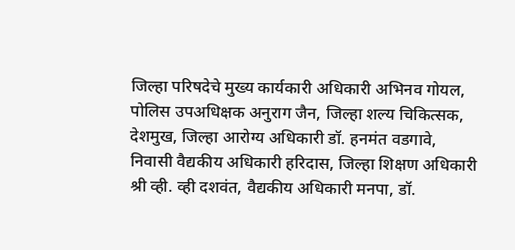जिल्हा परिषदेचे मुख्य कार्यकारी अधिकारी अभिनव गोयल, पोलिस उपअधिक्षक अनुराग जैन, जिल्हा शल्य चिकित्सक, देशमुख, जिल्हा आरोग्य अधिकारी डॉ. हनमंत वडगावे, निवासी वैद्यकीय अधिकारी हरिदास, जिल्हा शिक्षण अधिकारी श्री व्ही. व्ही दशवंत, वैद्यकीय अधिकारी मनपा, डॉ.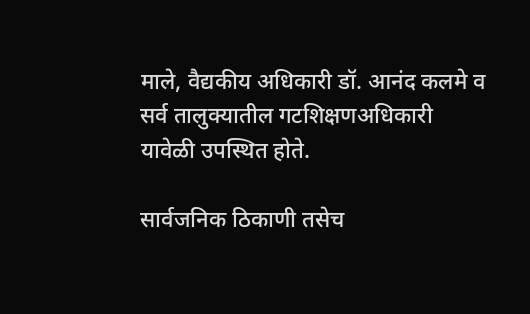माले, वैद्यकीय अधिकारी डॉ. आनंद कलमे व सर्व तालुक्यातील गटशिक्षणअधिकारी यावेळी उपस्थित होते.

सार्वजनिक ठिकाणी तसेच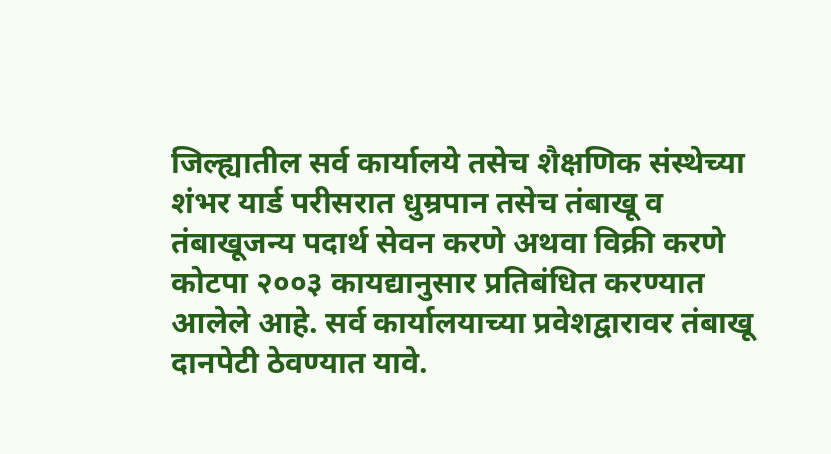जिल्ह्यातील सर्व कार्यालये तसेच शैक्षणिक संस्थेच्या शंभर यार्ड परीसरात धुम्रपान तसेच तंबाखू व तंबाखूजन्य पदार्थ सेवन करणे अथवा विक्री करणे कोटपा २००३ कायद्यानुसार प्रतिबंधित करण्यात आलेले आहे. सर्व कार्यालयाच्या प्रवेशद्वारावर तंबाखू दानपेटी ठेवण्यात यावे.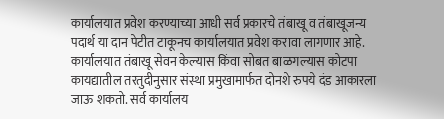कार्यालयात प्रवेश करण्याच्या आधी सर्व प्रकारचे तंबाखू व तंबाखूजन्य पदार्थ या दान पेटीत टाकूनच कार्यालयात प्रवेश करावा लागणार आहे. कार्यालयात तंबाखू सेवन केल्यास किंवा सोबत बाळगल्यास कोटपा कायद्यातील तरतुदीनुसार संस्था प्रमुखामार्फत दोनशे रुपये दंड आकारला जाऊ शकतो. सर्व कार्यालय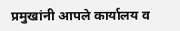प्रमुखांनी आपले कार्यालय व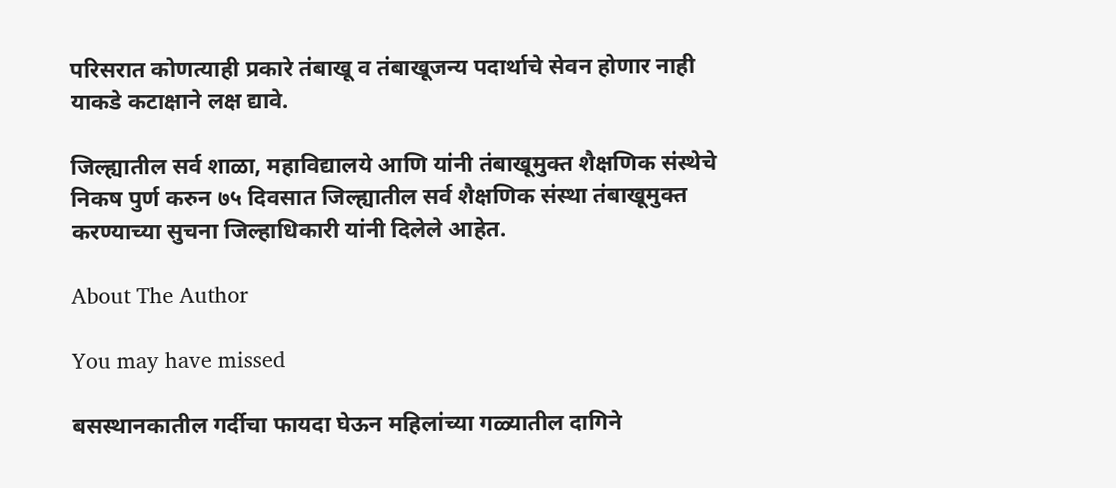परिसरात कोणत्याही प्रकारे तंबाखू व तंबाखूजन्य पदार्थाचे सेवन होणार नाही याकडे कटाक्षाने लक्ष द्यावे.

जिल्ह्यातील सर्व शाळा, महाविद्यालये आणि यांनी तंबाखूमुक्त शैक्षणिक संस्थेचे निकष पुर्ण करुन ७५ दिवसात जिल्ह्यातील सर्व शैक्षणिक संस्था तंबाखूमुक्त करण्याच्या सुचना जिल्हाधिकारी यांनी दिलेले आहेत.

About The Author

You may have missed

बसस्थानकातील गर्दीचा फायदा घेऊन महिलांच्या गळ्यातील दागिने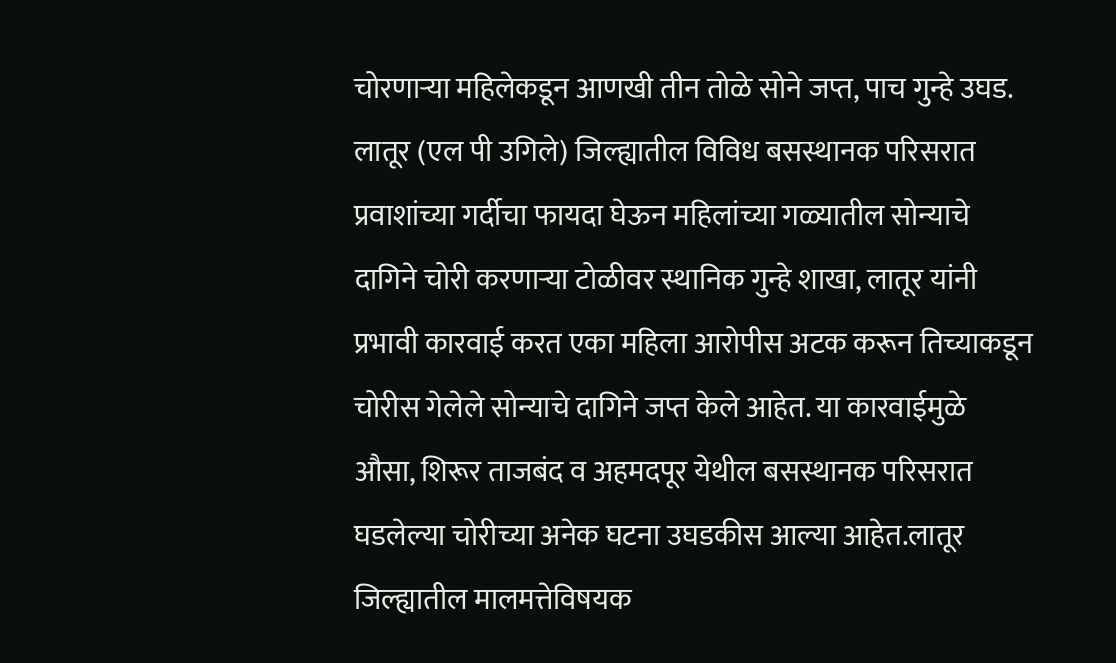चोरणाऱ्या महिलेकडून आणखी तीन तोळे सोने जप्त, पाच गुन्हे उघड. लातूर (एल पी उगिले) जिल्ह्यातील विविध बसस्थानक परिसरात प्रवाशांच्या गर्दीचा फायदा घेऊन महिलांच्या गळ्यातील सोन्याचे दागिने चोरी करणाऱ्या टोळीवर स्थानिक गुन्हे शाखा, लातूर यांनी प्रभावी कारवाई करत एका महिला आरोपीस अटक करून तिच्याकडून चोरीस गेलेले सोन्याचे दागिने जप्त केले आहेत. या कारवाईमुळे औसा, शिरूर ताजबंद व अहमदपूर येथील बसस्थानक परिसरात घडलेल्या चोरीच्या अनेक घटना उघडकीस आल्या आहेत.लातूर जिल्ह्यातील मालमत्तेविषयक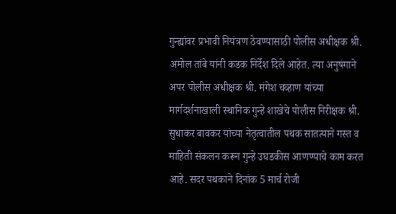गुन्ह्यांवर प्रभावी नियंत्रण ठेवण्यासाठी पोलीस अधीक्षक श्री. अमोल तांबे यांनी कडक निर्देश दिले आहेत. त्या अनुषंगाने अपर पोलीस अधीक्षक श्री. मंगेश चव्हाण यांच्या मार्गदर्शनाखाली स्थानिक गुन्हे शाखेचे पोलीस निरीक्षक श्री. सुधाकर बावकर यांच्या नेतृत्वातील पथक सातत्याने गस्त व माहिती संकलन करून गुन्हे उघडकीस आणण्याचे काम करत आहे. सदर पथकाने दिनांक 5 मार्च रोजी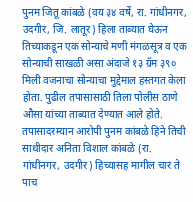पुनम जितू कांबळे (वय ३४ वर्षे, रा. गांधीनगर, उदगीर, जि. लातूर) हिला ताब्यात घेऊन तिच्याकडून एक सोन्याचे मणी मंगळसूत्र व एक सोन्याची साखळी असा अंदाजे १३ ग्रॅम ३९० मिली वजनाचा सोन्याचा मुद्देमाल हस्तगत केला होता. पुढील तपासासाठी तिला पोलीस ठाणे औसा यांच्या ताब्यात देण्यात आले होते. तपासादरम्यान आरोपी पुनम कांबळे हिने तिची साथीदार अनिता विशाल कांबळे (रा. गांधीनगर, उदगीर) हिच्यासह मागील चार ते पाच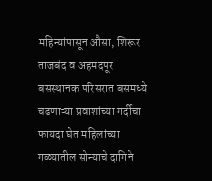महिन्यांपासून औसा, शिरूर ताजबंद व अहमदपूर बसस्थानक परिसरात बसमध्ये चढणाऱ्या प्रवाशांच्या गर्दीचा फायदा घेत महिलांच्या गळ्यातील सोन्याचे दागिने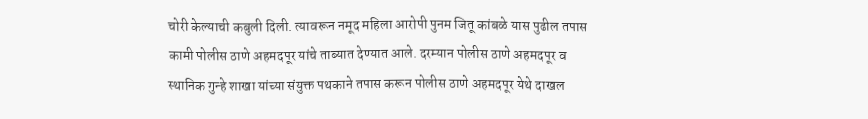चोरी केल्याची कबुली दिली. त्यावरून नमूद महिला आरोपी पुनम जितू कांबळे यास पुढील तपास कामी पोलीस ठाणे अहमदपूर यांचे ताब्यात देण्यात आले. दरम्यान पोलीस ठाणे अहमदपूर व स्थानिक गुन्हे शाखा यांच्या संयुक्त पथकाने तपास करून पोलीस ठाणे अहमदपूर येथे दाखल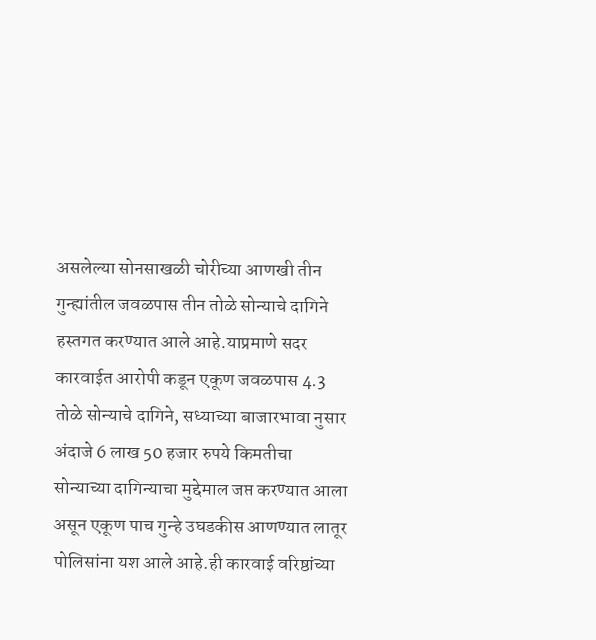असलेल्या सोनसाखळी चोरीच्या आणखी तीन गुन्ह्यांतील जवळपास तीन तोळे सोन्याचे दागिने हस्तगत करण्यात आले आहे.याप्रमाणे सदर कारवाईत आरोपी कडून एकूण जवळपास 4.3 तोळे सोन्याचे दागिने, सध्याच्या बाजारभावा नुसार अंदाजे 6 लाख 50 हजार रुपये किमतीचा सोन्याच्या दागिन्याचा मुद्देमाल जप्त करण्यात आला असून एकूण पाच गुन्हे उघडकीस आणण्यात लातूर पोलिसांना यश आले आहे.ही कारवाई वरिष्ठांच्या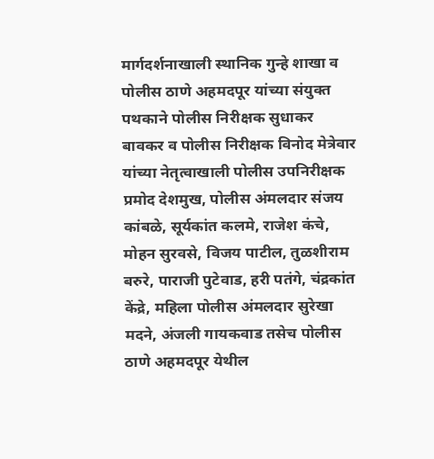मार्गदर्शनाखाली स्थानिक गुन्हे शाखा व पोलीस ठाणे अहमदपूर यांच्या संयुक्त पथकाने पोलीस निरीक्षक सुधाकर बावकर व पोलीस निरीक्षक विनोद मेत्रेवार यांच्या नेतृत्वाखाली पोलीस उपनिरीक्षक प्रमोद देशमुख, पोलीस अंमलदार संजय कांबळे, सूर्यकांत कलमे, राजेश कंचे, मोहन सुरवसे, विजय पाटील, तुळशीराम बरुरे, पाराजी पुटेवाड, हरी पतंगे, चंद्रकांत केंद्रे, महिला पोलीस अंमलदार सुरेखा मदने, अंजली गायकवाड तसेच पोलीस ठाणे अहमदपूर येथील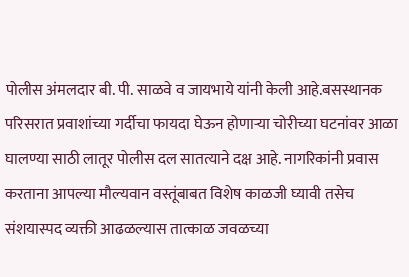पोलीस अंमलदार बी. पी. साळवे व जायभाये यांनी केली आहे.बसस्थानक परिसरात प्रवाशांच्या गर्दीचा फायदा घेऊन होणाऱ्या चोरीच्या घटनांवर आळा घालण्या साठी लातूर पोलीस दल सातत्याने दक्ष आहे. नागरिकांनी प्रवास करताना आपल्या मौल्यवान वस्तूंबाबत विशेष काळजी घ्यावी तसेच संशयास्पद व्यक्ती आढळल्यास तात्काळ जवळच्या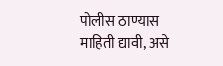पोलीस ठाण्यास माहिती द्यावी, असे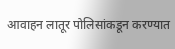आवाहन लातूर पोलिसांकडून करण्यात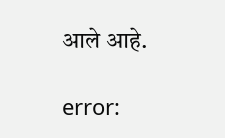आले आहे.

error: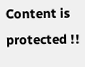Content is protected !!